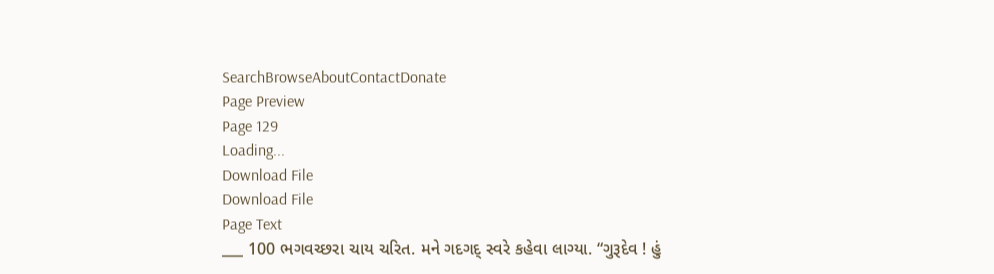SearchBrowseAboutContactDonate
Page Preview
Page 129
Loading...
Download File
Download File
Page Text
___ 100 ભગવચ્છરા ચાય ચરિત. મને ગદગદ્ સ્વરે કહેવા લાગ્યા. “ગુરૂદેવ ! હું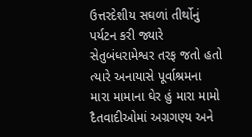ઉત્તરદેશીય સઘળાં તીર્થોનું પર્યટન કરી જ્યારે સેતુબંધરામેશ્વર તરફ જતો હતો ત્યારે અનાયાસે પૂર્વાશ્રમના મારા મામાના ઘેર હું મારા મામો દૈતવાદીઓમાં અગ્રગણ્ય અને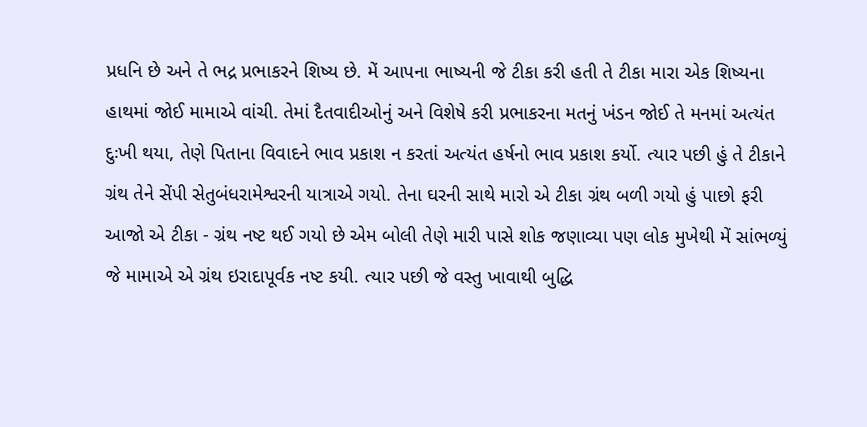પ્રધનિ છે અને તે ભદ્ર પ્રભાકરને શિષ્ય છે. મેં આપના ભાષ્યની જે ટીકા કરી હતી તે ટીકા મારા એક શિષ્યના હાથમાં જોઈ મામાએ વાંચી. તેમાં દૈતવાદીઓનું અને વિશેષે કરી પ્રભાકરના મતનું ખંડન જોઈ તે મનમાં અત્યંત દુઃખી થયા, તેણે પિતાના વિવાદને ભાવ પ્રકાશ ન કરતાં અત્યંત હર્ષનો ભાવ પ્રકાશ કર્યો. ત્યાર પછી હું તે ટીકાને ગ્રંથ તેને સેંપી સેતુબંધરામેશ્વરની યાત્રાએ ગયો. તેના ઘરની સાથે મારો એ ટીકા ગ્રંથ બળી ગયો હું પાછો ફરી આજો એ ટીકા - ગ્રંથ નષ્ટ થઈ ગયો છે એમ બોલી તેણે મારી પાસે શોક જણાવ્યા પણ લોક મુખેથી મેં સાંભળ્યું જે મામાએ એ ગ્રંથ ઇરાદાપૂર્વક નષ્ટ કયી. ત્યાર પછી જે વસ્તુ ખાવાથી બુદ્ધિ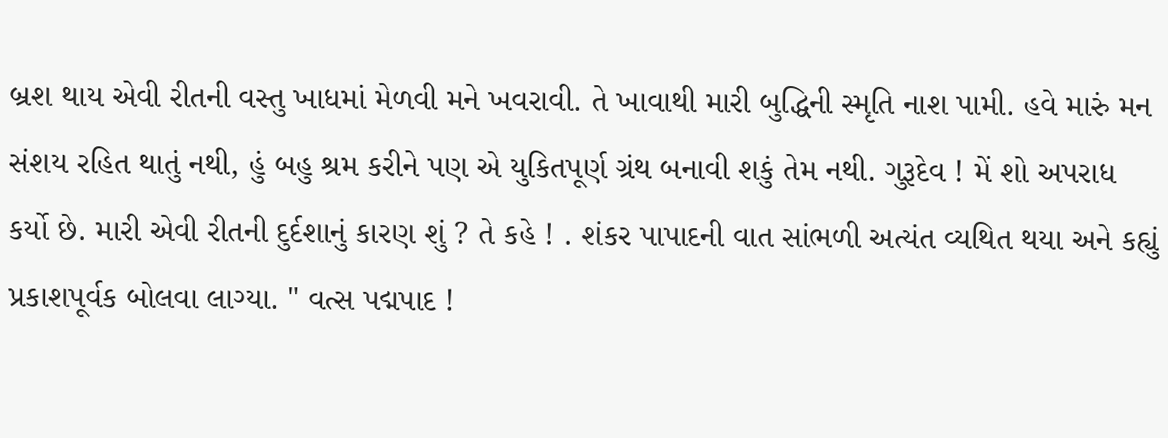બ્રશ થાય એવી રીતની વસ્તુ ખાધમાં મેળવી મને ખવરાવી. તે ખાવાથી મારી બુદ્ધિની સ્મૃતિ નાશ પામી. હવે મારું મન સંશય રહિત થાતું નથી, હું બહુ શ્રમ કરીને પણ એ યુકિતપૂર્ણ ગ્રંથ બનાવી શકું તેમ નથી. ગુરૂદેવ ! મેં શો અપરાધ કર્યો છે. મારી એવી રીતની દુર્દશાનું કારણ શું ? તે કહે ! . શંકર પાપાદની વાત સાંભળી અત્યંત વ્યથિત થયા અને કહ્યું પ્રકાશપૂર્વક બોલવા લાગ્યા. " વત્સ પદ્મપાદ !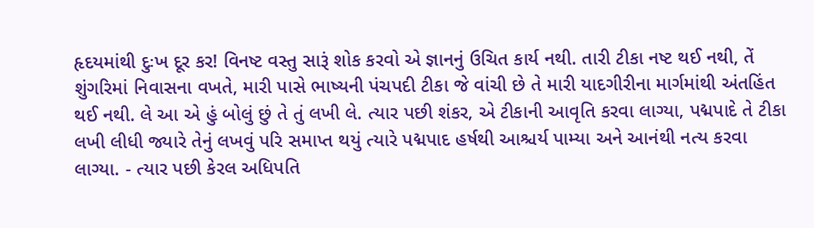હૃદયમાંથી દુઃખ દૂર કર! વિનષ્ટ વસ્તુ સારૂં શોક કરવો એ જ્ઞાનનું ઉચિત કાર્ય નથી. તારી ટીકા નષ્ટ થઈ નથી, તેં શુંગરિમાં નિવાસના વખતે, મારી પાસે ભાષ્યની પંચપદી ટીકા જે વાંચી છે તે મારી યાદગીરીના માર્ગમાંથી અંતહિંત થઈ નથી. લે આ એ હું બોલું છું તે તું લખી લે. ત્યાર પછી શંકર, એ ટીકાની આવૃતિ કરવા લાગ્યા, પદ્મપાદે તે ટીકા લખી લીધી જ્યારે તેનું લખવું પરિ સમાપ્ત થયું ત્યારે પદ્મપાદ હર્ષથી આશ્ચર્ય પામ્યા અને આનંથી નત્ય કરવા લાગ્યા. - ત્યાર પછી કેરલ અધિપતિ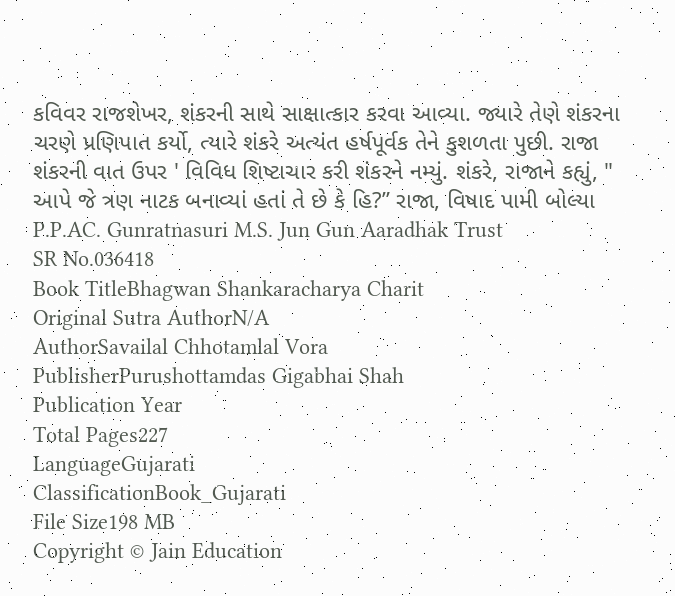કવિવર રાજશેખર, શંકરની સાથે સાક્ષાત્કાર કરવા આવ્યા. જ્યારે તેણે શંકરના ચરણે પ્રણિપાત કર્યો, ત્યારે શંકરે અત્યંત હર્ષપૂર્વક તેને કુશળતા પુછી. રાજા શંકરની વાત ઉપર ' વિવિધ શિષ્ટાચાર કરી શંકરને નમ્યું. શંકરે, રાજાને કહ્યું, " આપે જે ત્રણ નાટક બનાવ્યાં હતાં તે છે કે હિ?” રાજા, વિષાદ પામી બોલ્યા P.P.AC. Gunratnasuri M.S. Jun Gun Aaradhak Trust
SR No.036418
Book TitleBhagwan Shankaracharya Charit
Original Sutra AuthorN/A
AuthorSavailal Chhotamlal Vora
PublisherPurushottamdas Gigabhai Shah
Publication Year
Total Pages227
LanguageGujarati
ClassificationBook_Gujarati
File Size198 MB
Copyright © Jain Education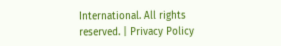International. All rights reserved. | Privacy Policy